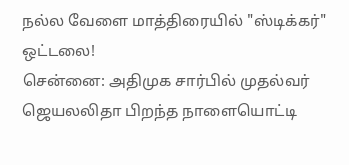நல்ல வேளை மாத்திரையில் "ஸ்டிக்கர்" ஒட்டலை!
சென்னை: அதிமுக சார்பில் முதல்வர் ஜெயலலிதா பிறந்த நாளையொட்டி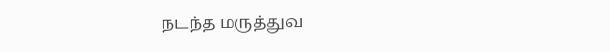நடந்த மருத்துவ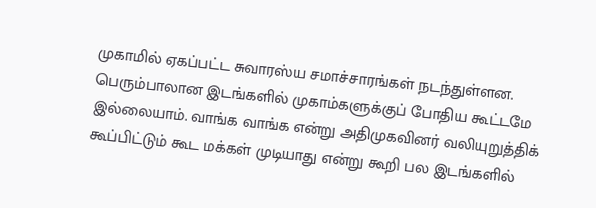முகாமில் ஏகப்பட்ட சுவாரஸ்ய சமாச்சாரங்கள் நடந்துள்ளன.
பெரும்பாலான இடங்களில் முகாம்களுக்குப் போதிய கூட்டமே இல்லையாம். வாங்க வாங்க என்று அதிமுகவினர் வலியுறுத்திக் கூப்பிட்டும் கூட மக்கள் முடியாது என்று கூறி பல இடங்களில்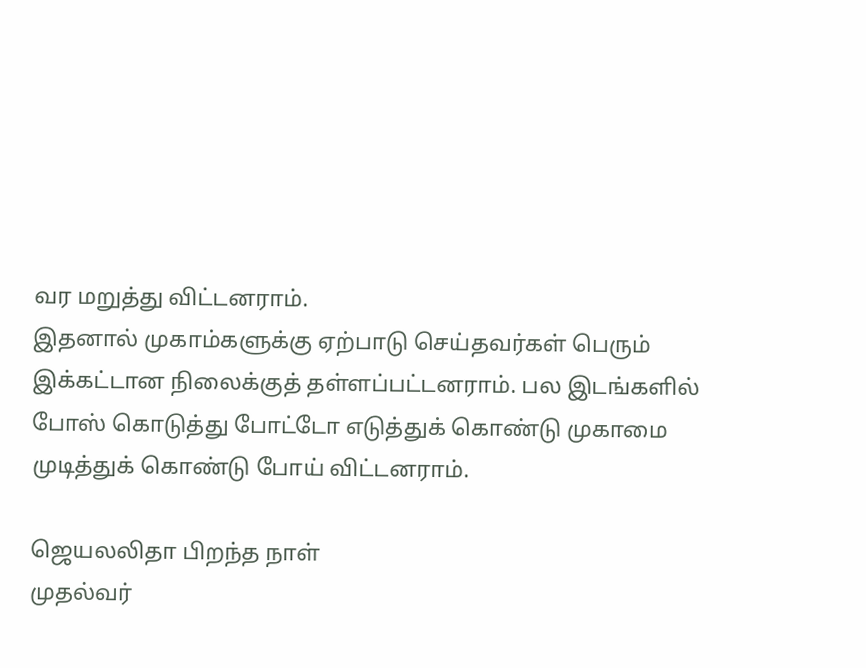வர மறுத்து விட்டனராம்.
இதனால் முகாம்களுக்கு ஏற்பாடு செய்தவர்கள் பெரும் இக்கட்டான நிலைக்குத் தள்ளப்பட்டனராம். பல இடங்களில் போஸ் கொடுத்து போட்டோ எடுத்துக் கொண்டு முகாமை முடித்துக் கொண்டு போய் விட்டனராம்.

ஜெயலலிதா பிறந்த நாள்
முதல்வர்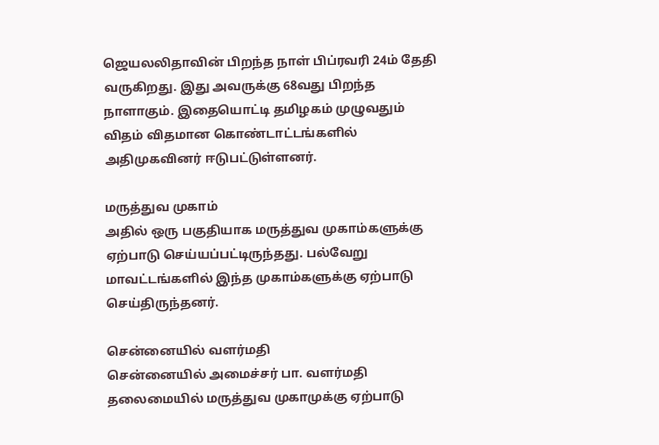ஜெயலலிதாவின் பிறந்த நாள் பிப்ரவரி 24ம் தேதி வருகிறது. இது அவருக்கு 68வது பிறந்த நாளாகும். இதையொட்டி தமிழகம் முழுவதும் விதம் விதமான கொண்டாட்டங்களில் அதிமுகவினர் ஈடுபட்டுள்ளனர்.

மருத்துவ முகாம்
அதில் ஒரு பகுதியாக மருத்துவ முகாம்களுக்கு ஏற்பாடு செய்யப்பட்டிருந்தது. பல்வேறு மாவட்டங்களில் இந்த முகாம்களுக்கு ஏற்பாடு செய்திருந்தனர்.

சென்னையில் வளர்மதி
சென்னையில் அமைச்சர் பா. வளர்மதி தலைமையில் மருத்துவ முகாமுக்கு ஏற்பாடு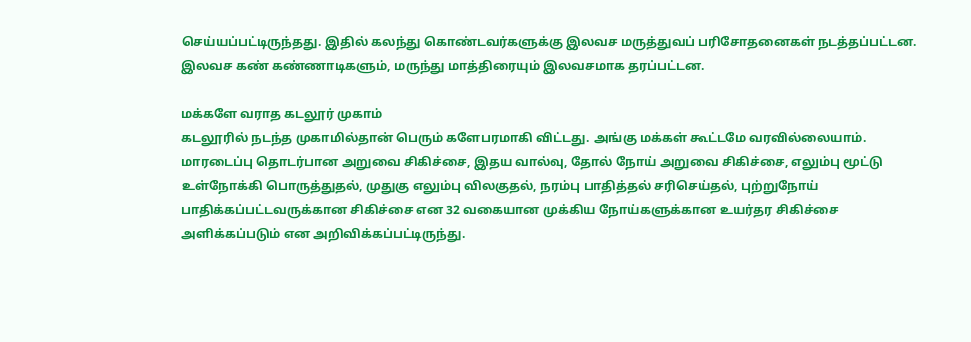செய்யப்பட்டிருந்தது. இதில் கலந்து கொண்டவர்களுக்கு இலவச மருத்துவப் பரிசோதனைகள் நடத்தப்பட்டன. இலவச கண் கண்ணாடிகளும், மருந்து மாத்திரையும் இலவசமாக தரப்பட்டன.

மக்களே வராத கடலூர் முகாம்
கடலூரில் நடந்த முகாமில்தான் பெரும் களேபரமாகி விட்டது. அங்கு மக்கள் கூட்டமே வரவில்லையாம். மாரடைப்பு தொடர்பான அறுவை சிகிச்சை, இதய வால்வு, தோல் நோய் அறுவை சிகிச்சை, எலும்பு மூட்டு உள்நோக்கி பொருத்துதல், முதுகு எலும்பு விலகுதல், நரம்பு பாதித்தல் சரிசெய்தல், புற்றுநோய் பாதிக்கப்பட்டவருக்கான சிகிச்சை என 32 வகையான முக்கிய நோய்களுக்கான உயர்தர சிகிச்சை அளிக்கப்படும் என அறிவிக்கப்பட்டிருந்து.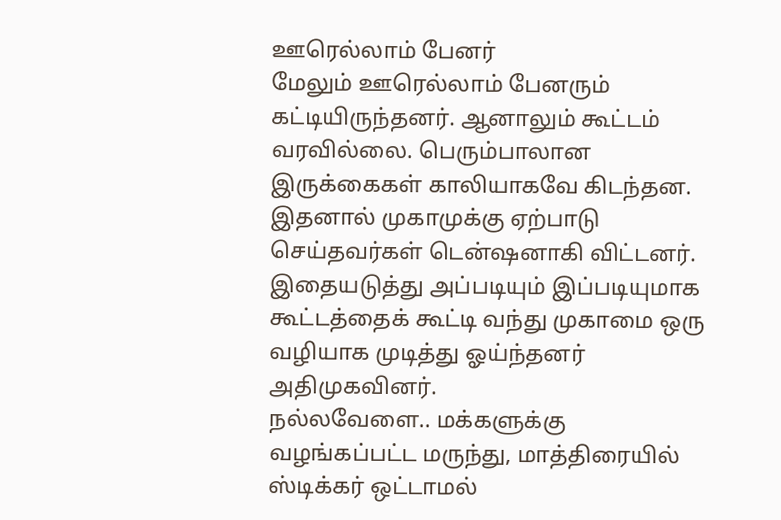ஊரெல்லாம் பேனர்
மேலும் ஊரெல்லாம் பேனரும் கட்டியிருந்தனர். ஆனாலும் கூட்டம் வரவில்லை. பெரும்பாலான இருக்கைகள் காலியாகவே கிடந்தன. இதனால் முகாமுக்கு ஏற்பாடு செய்தவர்கள் டென்ஷனாகி விட்டனர். இதையடுத்து அப்படியும் இப்படியுமாக கூட்டத்தைக் கூட்டி வந்து முகாமை ஒரு வழியாக முடித்து ஓய்ந்தனர் அதிமுகவினர்.
நல்லவேளை.. மக்களுக்கு வழங்கப்பட்ட மருந்து, மாத்திரையில் ஸ்டிக்கர் ஒட்டாமல்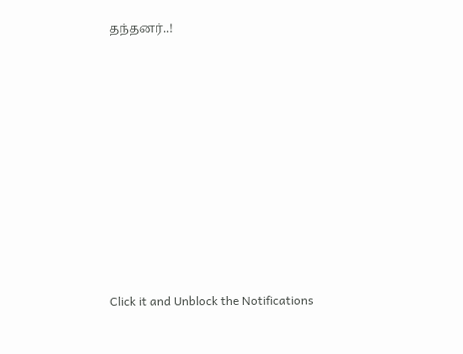தந்தனர்..!












Click it and Unblock the Notifications